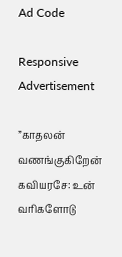Ad Code

Responsive Advertisement

”காதலன் வணங்குகிறேன் கவியரசே: உன் வரிகளோடு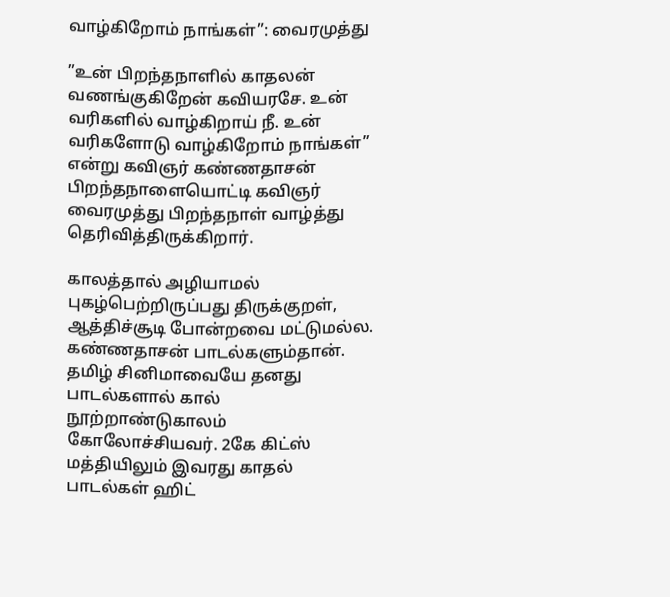வாழ்கிறோம் நாங்கள்”: வைரமுத்து

”உன் பிறந்தநாளில் காதலன் வணங்குகிறேன் கவியரசே. உன் வரிகளில் வாழ்கிறாய் நீ. உன் வரிகளோடு வாழ்கிறோம் நாங்கள்” என்று கவிஞர் கண்ணதாசன் பிறந்தநாளையொட்டி கவிஞர் வைரமுத்து பிறந்தநாள் வாழ்த்து தெரிவித்திருக்கிறார்.

காலத்தால் அழியாமல் புகழ்பெற்றிருப்பது திருக்குறள், ஆத்திச்சூடி போன்றவை மட்டுமல்ல. கண்ணதாசன் பாடல்களும்தான். தமிழ் சினிமாவையே தனது பாடல்களால் கால் நூற்றாண்டுகாலம் கோலோச்சியவர். 2கே கிட்ஸ் மத்தியிலும் இவரது காதல் பாடல்கள் ஹிட்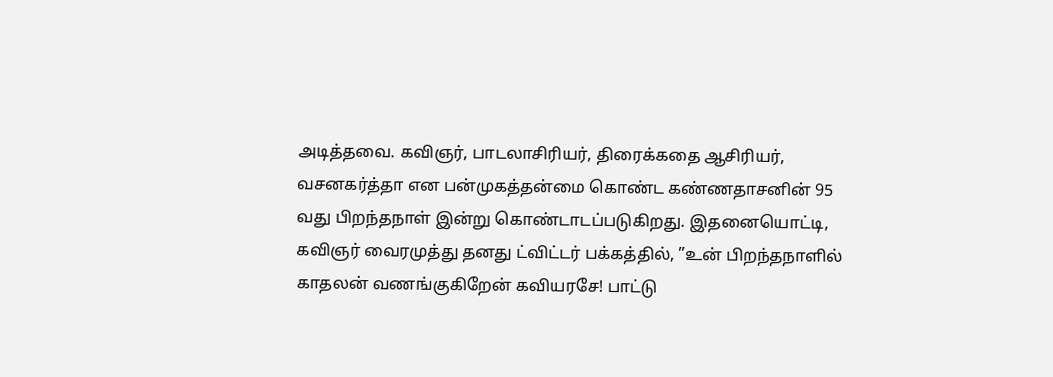அடித்தவை. கவிஞர், பாடலாசிரியர், திரைக்கதை ஆசிரியர், வசனகர்த்தா என பன்முகத்தன்மை கொண்ட கண்ணதாசனின் 95 வது பிறந்தநாள் இன்று கொண்டாடப்படுகிறது. இதனையொட்டி, கவிஞர் வைரமுத்து தனது ட்விட்டர் பக்கத்தில், ”உன் பிறந்தநாளில் காதலன் வணங்குகிறேன் கவியரசே! பாட்டு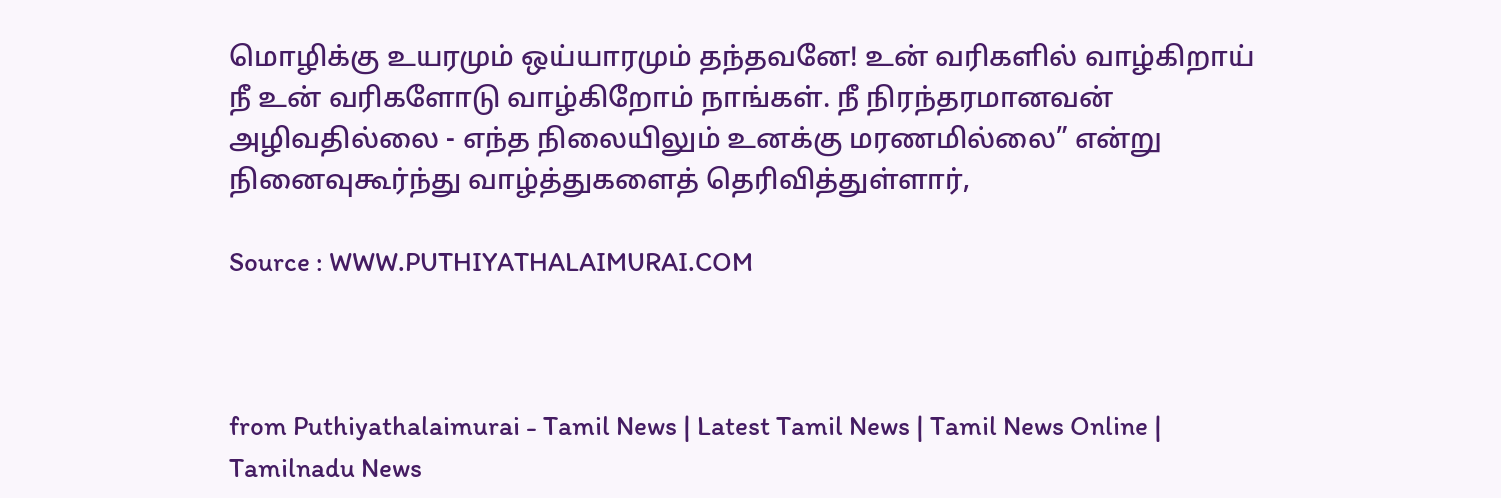மொழிக்கு உயரமும் ஒய்யாரமும் தந்தவனே! உன் வரிகளில் வாழ்கிறாய் நீ உன் வரிகளோடு வாழ்கிறோம் நாங்கள். நீ நிரந்தரமானவன் அழிவதில்லை - எந்த நிலையிலும் உனக்கு மரணமில்லை” என்று நினைவுகூர்ந்து வாழ்த்துகளைத் தெரிவித்துள்ளார்,

Source : WWW.PUTHIYATHALAIMURAI.COM



from Puthiyathalaimurai - Tamil News | Latest Tamil News | Tamil News Online | Tamilnadu News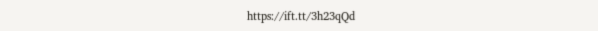https://ift.tt/3h23qQd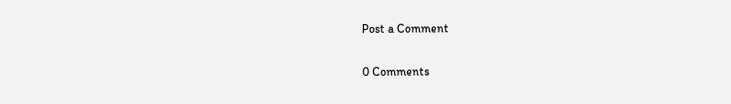Post a Comment

0 Comments